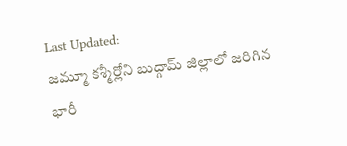Last Updated:
జమ్మూ కశ్మీర్లోని బుద్గామ్ జిల్లాలో జరిగిన భారీ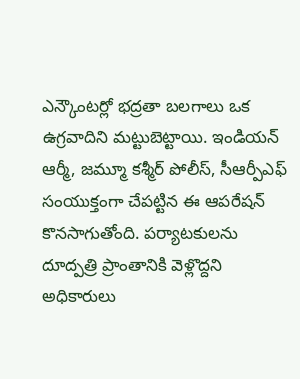ఎన్కౌంటర్లో భద్రతా బలగాలు ఒక ఉగ్రవాదిని మట్టుబెట్టాయి. ఇండియన్ ఆర్మీ, జమ్మూ కశ్మీర్ పోలీస్, సీఆర్పీఎఫ్ సంయుక్తంగా చేపట్టిన ఈ ఆపరేషన్ కొనసాగుతోంది. పర్యాటకులను దూద్పత్రి ప్రాంతానికి వెళ్లొద్దని అధికారులు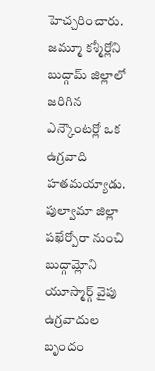హెచ్చరించారు.
జమ్మూ కశ్మీర్లోని బుద్గామ్ జిల్లాలో జరిగిన ఎన్కౌంటర్లో ఒక ఉగ్రవాది హతమయ్యాడు. పుల్వామా జిల్లా పఖేర్పోరా నుంచి బుద్గామ్లోని యూస్మార్గ్ వైపు ఉగ్రవాదుల బృందం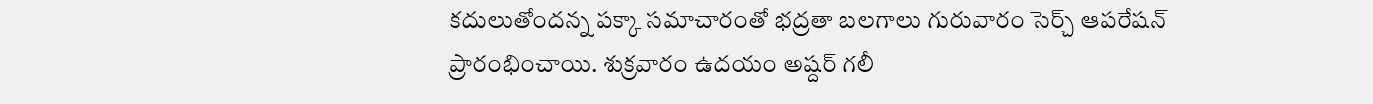కదులుతోందన్న పక్కా సమాచారంతో భద్రతా బలగాలు గురువారం సెర్చ్ ఆపరేషన్ ప్రారంభించాయి. శుక్రవారం ఉదయం అష్దర్ గలీ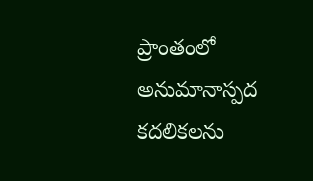ప్రాంతంలో అనుమానాస్పద కదలికలను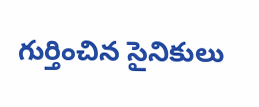గుర్తించిన సైనికులు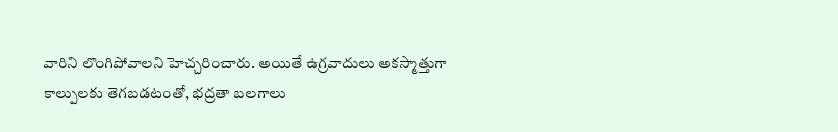వారిని లొంగిపోవాలని హెచ్చరించారు. అయితే ఉగ్రవాదులు అకస్మాత్తుగా కాల్పులకు తెగబడటంతో, భద్రతా బలగాలు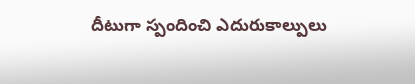దీటుగా స్పందించి ఎదురుకాల్పులు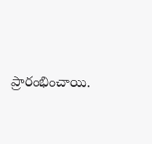ప్రారంభించాయి.